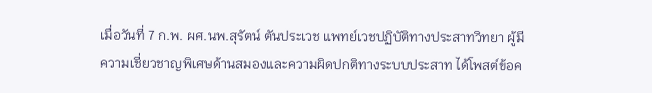เมื่อวันที่ 7 ก.พ. ผศ.นพ.สุรัตน์ ตันประเวช แพทย์เวชปฏิบัติทางประสาทวิทยา ผู้มีความเชี่ยวชาญพิเศษด้านสมองและความผิดปกติทางระบบประสาท ได้โพสต์ข้อค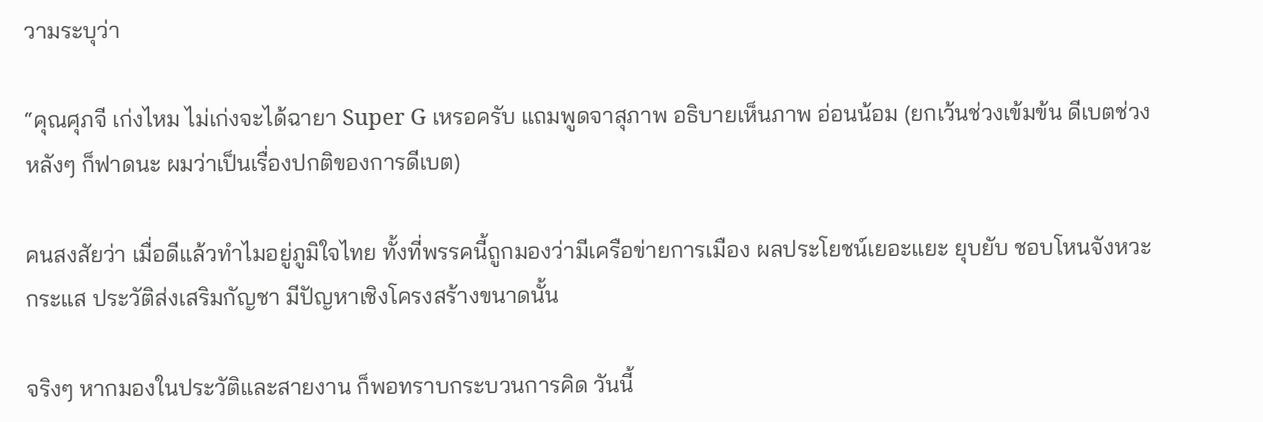วามระบุว่า

“คุณศุภจี เก่งไหม ไม่เก่งจะได้ฉายา Super G เหรอครับ แถมพูดจาสุภาพ อธิบายเห็นภาพ อ่อนน้อม (ยกเว้นช่วงเข้มข้น ดีเบตช่วงหลังๆ ก็ฟาดนะ ผมว่าเป็นเรื่องปกติของการดีเบต)

คนสงสัยว่า เมื่อดีแล้วทำไมอยู่ภูมิใจไทย ทั้งที่พรรคนี้ถูกมองว่ามีเครือข่ายการเมือง ผลประโยชน์เยอะแยะ ยุบยับ ชอบโหนจังหวะกระแส ประวัติส่งเสริมกัญชา มีปัญหาเชิงโครงสร้างขนาดนั้น

จริงๆ หากมองในประวัติและสายงาน ก็พอทราบกระบวนการคิด วันนี้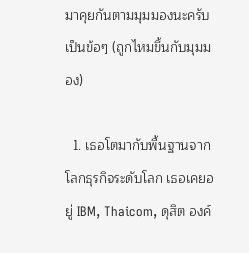มาคุยกันตามมุมมองนะครับ เป็นข้อๆ (ถูกไหมขึ้นกับมุมมอง)

  1. เธอโตมากับพื้นฐานจากโลกธุรกิจระดับโลก เธอเคยอยู่ IBM, Thaicom, ดุสิต องค์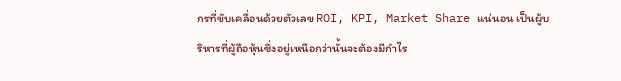กรที่ขับเคลื่อนด้วยตัวเลข ROI, KPI, Market Share แน่นอน เป็นผู้บริหารที่ผู้ถือหุ้นซึ่งอยู่เหนือกว่านั้นจะต้องมีกำไร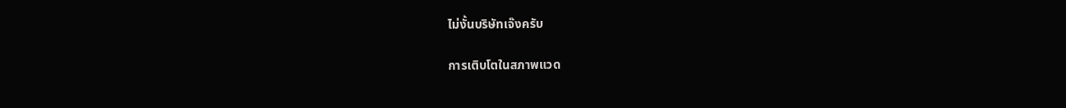ไม่งั้นบริษัทเจ๊งครับ

การเติบโตในสภาพแวด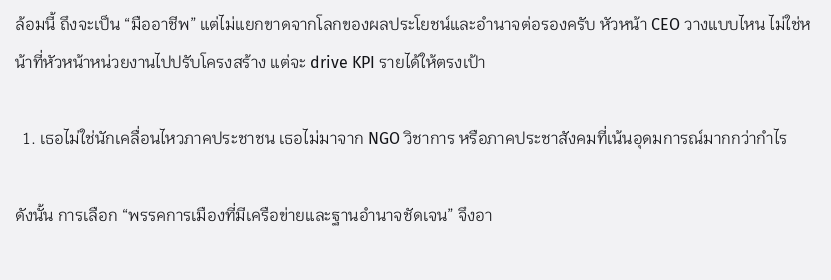ล้อมนี้ ถึงจะเป็น “มืออาชีพ” แต่ไม่แยกขาดจากโลกของผลประโยชน์และอำนาจต่อรองครับ หัวหน้า CEO วางแบบไหน ไม่ใช่หน้าที่หัวหน้าหน่วยงานไปปรับโครงสร้าง แต่จะ drive KPI รายได้ให้ตรงเป้า

  1. เธอไม่ใช่นักเคลื่อนไหวภาคประชาชน เธอไม่มาจาก NGO วิชาการ หรือภาคประชาสังคมที่เน้นอุดมการณ์มากกว่ากำไร

ดังนั้น การเลือก “พรรคการเมืองที่มีเครือข่ายและฐานอำนาจชัดเจน” จึงอา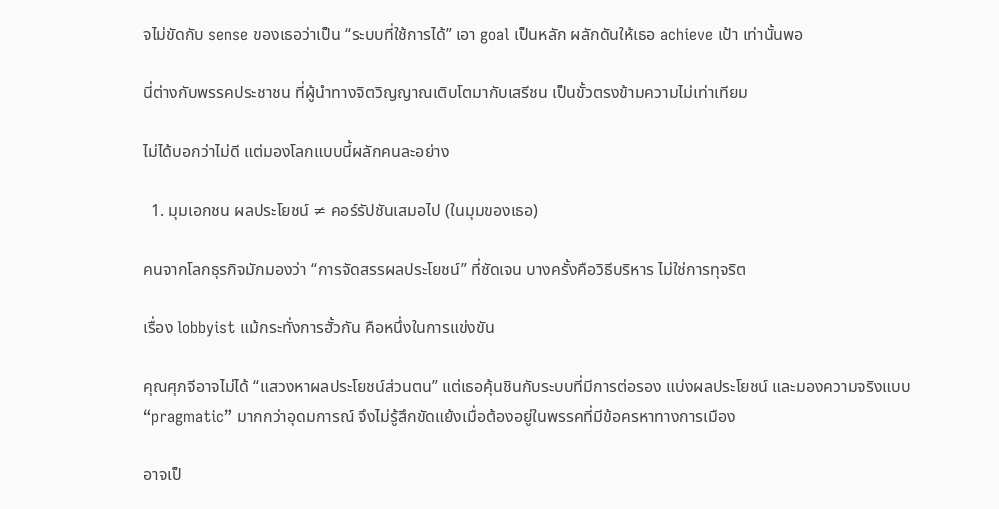จไม่ขัดกับ sense ของเธอว่าเป็น “ระบบที่ใช้การได้” เอา goal เป็นหลัก ผลักดันให้เธอ achieve เป้า เท่านั้นพอ

นี่ต่างกับพรรคประชาชน ที่ผู้นำทางจิตวิญญาณเติบโตมากับเสรีชน เป็นขั้วตรงข้ามความไม่เท่าเทียม

ไม่ได้บอกว่าไม่ดี แต่มองโลกแบบนี้ผลักคนละอย่าง

  1. มุมเอกชน ผลประโยชน์ ≠ คอร์รัปชันเสมอไป (ในมุมของเธอ)

คนจากโลกธุรกิจมักมองว่า “การจัดสรรผลประโยชน์” ที่ชัดเจน บางครั้งคือวิธีบริหาร ไม่ใช่การทุจริต

เรื่อง lobbyist แม้กระทั่งการฮั้วกัน คือหนึ่งในการแข่งขัน

คุณศุภจีอาจไม่ได้ “แสวงหาผลประโยชน์ส่วนตน” แต่เธอคุ้นชินกับระบบที่มีการต่อรอง แบ่งผลประโยชน์ และมองความจริงแบบ “pragmatic” มากกว่าอุดมการณ์ จึงไม่รู้สึกขัดแย้งเมื่อต้องอยู่ในพรรคที่มีข้อครหาทางการเมือง

อาจเป็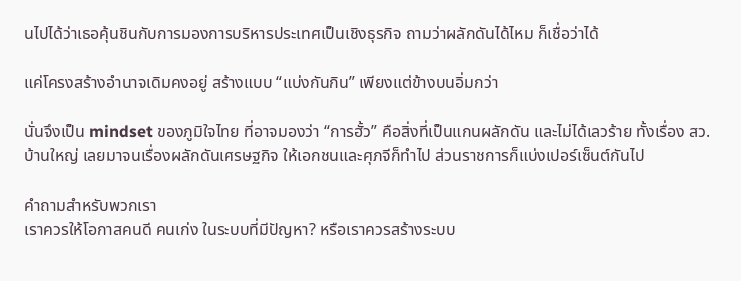นไปได้ว่าเธอคุ้นชินกับการมองการบริหารประเทศเป็นเชิงธุรกิจ ถามว่าผลักดันได้ไหม ก็เชื่อว่าได้

แค่โครงสร้างอำนาจเดิมคงอยู่ สร้างแบบ “แบ่งกันกิน” เพียงแต่ข้างบนอิ่มกว่า

นั่นจึงเป็น mindset ของภูมิใจไทย ที่อาจมองว่า “การฮั้ว” คือสิ่งที่เป็นแกนผลักดัน และไม่ได้เลวร้าย ทั้งเรื่อง สว. บ้านใหญ่ เลยมาจนเรื่องผลักดันเศรษฐกิจ ให้เอกชนและศุภจีก็ทำไป ส่วนราชการก็แบ่งเปอร์เซ็นต์กันไป

คำถามสำหรับพวกเรา
เราควรให้โอกาสคนดี คนเก่ง ในระบบที่มีปัญหา? หรือเราควรสร้างระบบ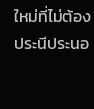ใหม่ที่ไม่ต้องประนีประนอ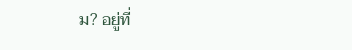ม? อยู่ที่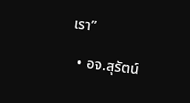เรา”

  • อจ.สุรัตน์